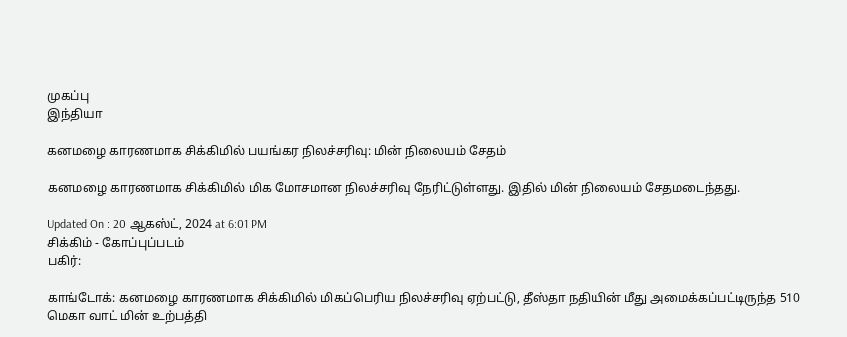முகப்பு
இந்தியா

கனமழை காரணமாக சிக்கிமில் பயங்கர நிலச்சரிவு: மின் நிலையம் சேதம்

கனமழை காரணமாக சிக்கிமில் மிக மோசமான நிலச்சரிவு நேரிட்டுள்ளது. இதில் மின் நிலையம் சேதமடைந்தது.

Updated On : 20 ஆகஸ்ட், 2024 at 6:01 PM
சிக்கிம் - கோப்புப்படம்
பகிர்:

காங்டோக்: கனமழை காரணமாக சிக்கிமில் மிகப்பெரிய நிலச்சரிவு ஏற்பட்டு, தீஸ்தா நதியின் மீது அமைக்கப்பட்டிருந்த 510 மெகா வாட் மின் உற்பத்தி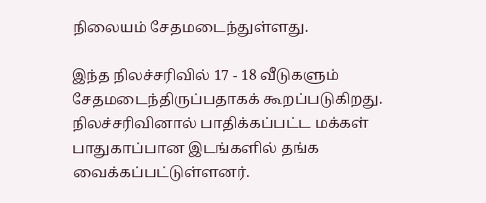நிலையம் சேதமடைந்துள்ளது.

இந்த நிலச்சரிவில் 17 - 18 வீடுகளும் சேதமடைந்திருப்பதாகக் கூறப்படுகிறது. நிலச்சரிவினால் பாதிக்கப்பட்ட மக்கள் பாதுகாப்பான இடங்களில் தங்க வைக்கப்பட்டுள்ளனர்.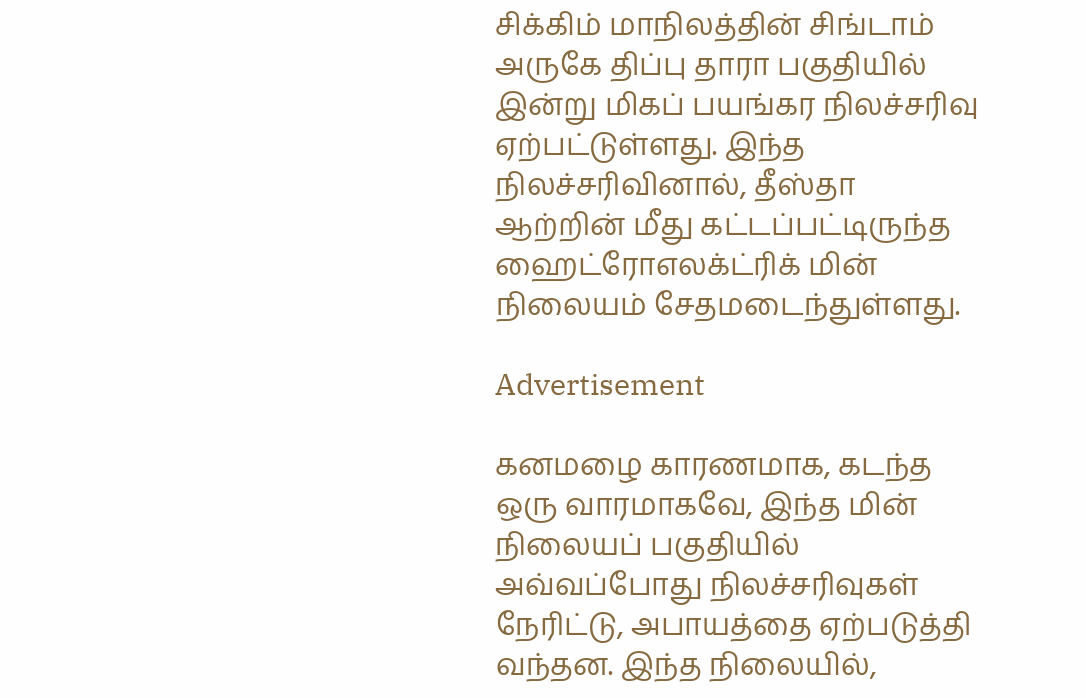சிக்கிம் மாநிலத்தின் சிங்டாம் அருகே திப்பு தாரா பகுதியில் இன்று மிகப் பயங்கர நிலச்சரிவு ஏற்பட்டுள்ளது. இந்த நிலச்சரிவினால், தீஸ்தா ஆற்றின் மீது கட்டப்பட்டிருந்த ஹைட்ரோஎலக்ட்ரிக் மின் நிலையம் சேதமடைந்துள்ளது.

Advertisement

கனமழை காரணமாக, கடந்த ஒரு வாரமாகவே, இந்த மின் நிலையப் பகுதியில் அவ்வப்போது நிலச்சரிவுகள் நேரிட்டு, அபாயத்தை ஏற்படுத்தி வந்தன. இந்த நிலையில்,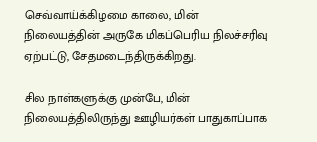செவ்வாய்க்கிழமை காலை, மின் நிலையத்தின் அருகே மிகப்பெரிய நிலச்சரிவு ஏற்பட்டு, சேதமடைந்திருக்கிறது.

சில நாள்களுக்கு முன்பே, மின் நிலையத்திலிருந்து ஊழியர்கள் பாதுகாப்பாக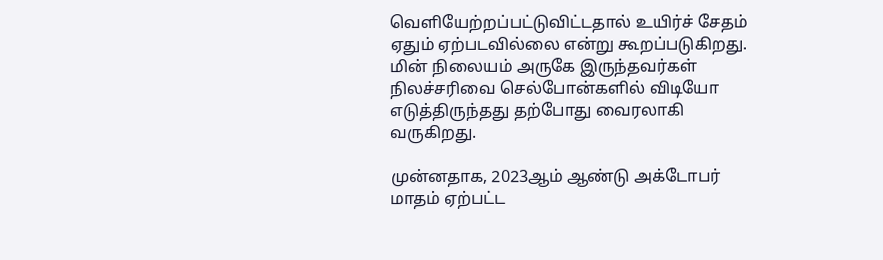வெளியேற்றப்பட்டுவிட்டதால் உயிர்ச் சேதம் ஏதும் ஏற்படவில்லை என்று கூறப்படுகிறது. மின் நிலையம் அருகே இருந்தவர்கள் நிலச்சரிவை செல்போன்களில் விடியோ எடுத்திருந்தது தற்போது வைரலாகி வருகிறது.

முன்னதாக, 2023ஆம் ஆண்டு அக்டோபர் மாதம் ஏற்பட்ட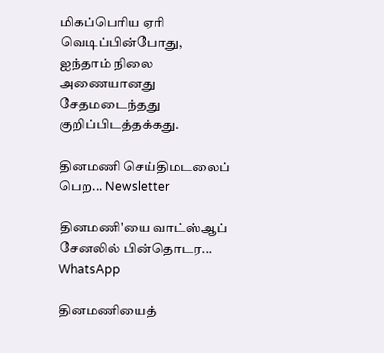மிகப்பெரிய ஏரி வெடிப்பின்போது, ஐந்தாம் நிலை அணையானது சேதமடைந்தது குறிப்பிடத்தக்கது.

தினமணி செய்திமடலைப் பெற... Newsletter

தினமணி'யை வாட்ஸ்ஆப் சேனலில் பின்தொடர... WhatsApp

தினமணியைத்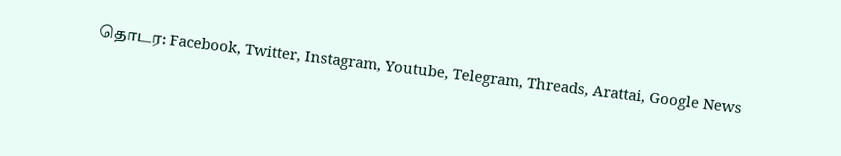தொடர: Facebook, Twitter, Instagram, Youtube, Telegram, Threads, Arattai, Google News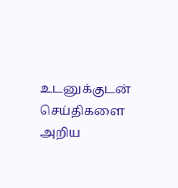உடனுக்குடன் செய்திகளை அறிய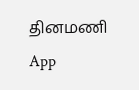தினமணி App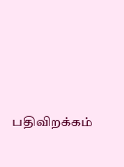பதிவிறக்கம்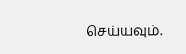செய்யவும்.